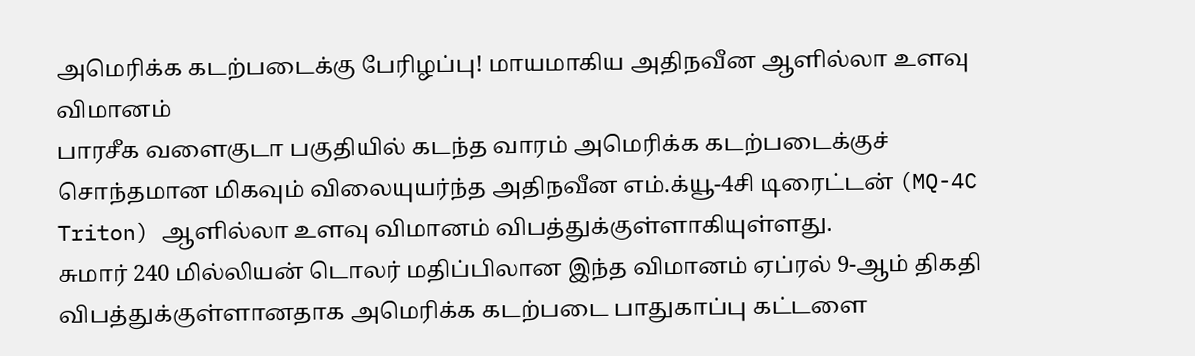அமெரிக்க கடற்படைக்கு பேரிழப்பு! மாயமாகிய அதிநவீன ஆளில்லா உளவு விமானம்
பாரசீக வளைகுடா பகுதியில் கடந்த வாரம் அமெரிக்க கடற்படைக்குச் சொந்தமான மிகவும் விலையுயர்ந்த அதிநவீன எம்.க்யூ-4சி டிரைட்டன் (MQ-4C Triton) ஆளில்லா உளவு விமானம் விபத்துக்குள்ளாகியுள்ளது.
சுமார் 240 மில்லியன் டொலர் மதிப்பிலான இந்த விமானம் ஏப்ரல் 9-ஆம் திகதி விபத்துக்குள்ளானதாக அமெரிக்க கடற்படை பாதுகாப்பு கட்டளை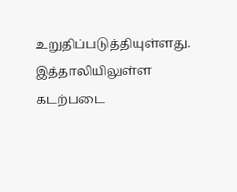உறுதிப்படுத்தியுள்ளது.
இத்தாலியிலுள்ள கடற்படை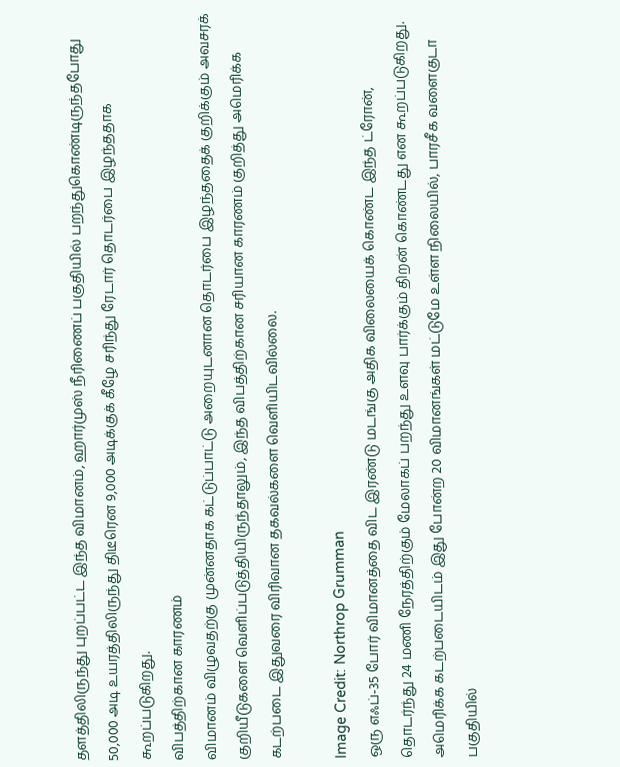தளத்திலிருந்து புறப்பட்ட இந்த விமானம், ஹார்முஸ் நீரிணைப் பகுதியில் பறந்துகொண்டிருந்தபோது 50,000 அடி உயரத்திலிருந்து திடீரென 9,000 அடிக்குக் கீழே சரிந்து ரேடார் தொடர்பை இழந்ததாக கூறப்படுகிறது.
விபத்திற்கான காரணம்
விமானம் விழுவதற்கு முன்னதாக கட்டுப்பாட்டு அறையுடனான தொடர்பை இழந்ததைக் குறிக்கும் அவசரக் குறியீடுகளை வெளிப்படுத்தியிருந்தாலும், இந்த விபத்திற்கான சரியான காரணம் குறித்து அமெரிக்க கடற்படை இதுவரை விரிவான தகவல்களை வெளியிடவில்லை.

Image Credit: Northrop Grumman
ஒரு எஃப்-35 போர் விமானத்தை விட இரண்டு மடங்கு அதிக விலையைக் கொண்ட இந்த ட்ரோன், தொடர்ந்து 24 மணி நேரத்திற்கும் மேலாகப் பறந்து உளவு பார்க்கும் திறன் கொண்டது என கூறப்படுகிறது.
அமெரிக்க கடற்படையிடம் இது போன்ற 20 விமானங்கள் மட்டுமே உள்ள நிலையில், பாரசீக வளைகுடா பகுதியில்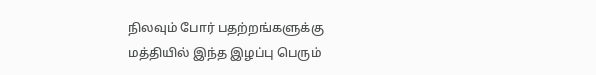நிலவும் போர் பதற்றங்களுக்கு மத்தியில் இந்த இழப்பு பெரும்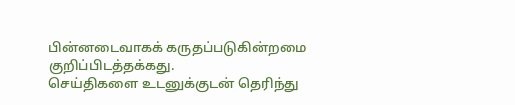பின்னடைவாகக் கருதப்படுகின்றமை குறிப்பிடத்தக்கது.
செய்திகளை உடனுக்குடன் தெரிந்து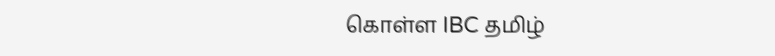கொள்ள IBC தமிழ்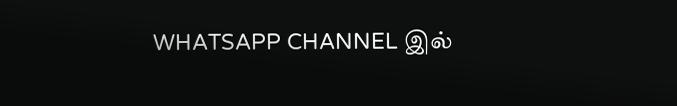WHATSAPP CHANNEL இல்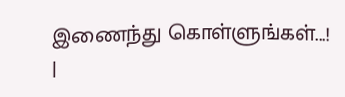இணைந்து கொள்ளுங்கள்...! |